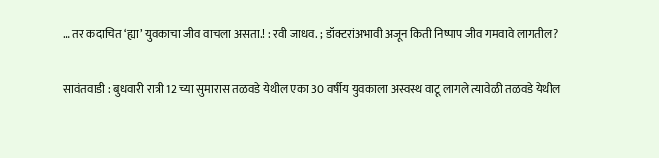… तर कदाचित ‘ह्या’ युवकाचा जीव वाचला असता.! : रवी जाधव. ; डॉक्टरांअभावी अजून किती निष्पाप जीव गमवावे लागतील?

सावंतवाडी : बुधवारी रात्री 12 च्या सुमारास तळवडे येथील एका 30 वर्षीय युवकाला अस्वस्थ वाटू लागले त्यावेळी तळवडे येथील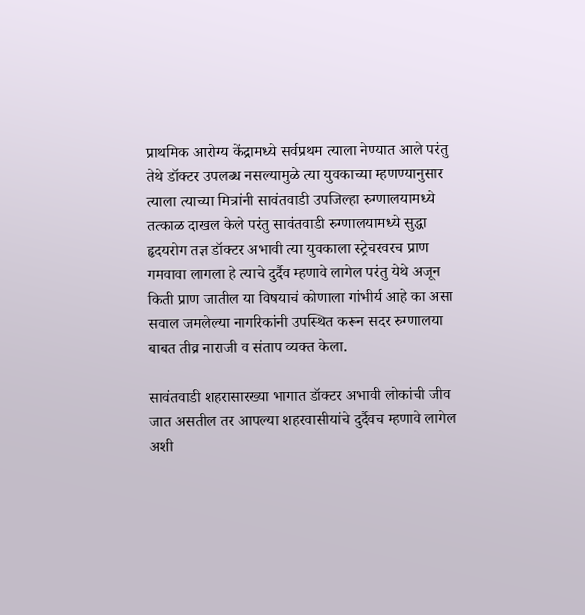प्राथमिक आरोग्य केंद्रामध्ये सर्वप्रथम त्याला नेण्यात आले परंतु तेथे डॉक्टर उपलब्ध नसल्यामुळे त्या युवकाच्या म्हणण्यानुसार त्याला त्याच्या मित्रांनी सावंतवाडी उपजिल्हा रुग्णालयामध्ये तत्काळ दाखल केले परंतु सावंतवाडी रुग्णालयामध्ये सुद्धा हृदयरोग तज्ञ डॉक्टर अभावी त्या युवकाला स्ट्रेचरवरच प्राण गमवावा लागला हे त्याचे दुर्दैव म्हणावे लागेल परंतु येथे अजून किती प्राण जातील या विषयाचं कोणाला गांभीर्य आहे का असा सवाल जमलेल्या नागरिकांनी उपस्थित करून सदर रुग्णालया बाबत तीव्र नाराजी व संताप व्यक्त केला.

सावंतवाडी शहरासारख्या भागात डॉक्टर अभावी लोकांची जीव जात असतील तर आपल्या शहरवासीयांचे दुर्दैवच म्हणावे लागेल अशी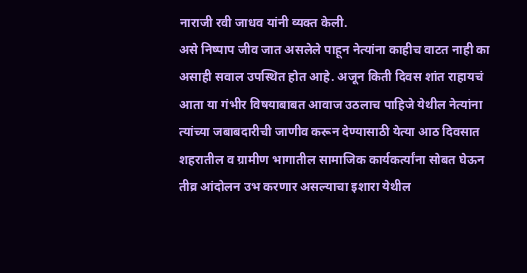नाराजी रवी जाधव यांनी व्यक्त केली.
असे निष्पाप जीव जात असलेले पाहून नेत्यांना काहीच वाटत नाही का असाही सवाल उपस्थित होत आहे. अजून किती दिवस शांत राहायचं आता या गंभीर विषयाबाबत आवाज उठलाच पाहिजे येथील नेत्यांना त्यांच्या जबाबदारीची जाणीव करून देण्यासाठी येत्या आठ दिवसात शहरातील व ग्रामीण भागातील सामाजिक कार्यकर्त्यांना सोबत घेऊन तीव्र आंदोलन उभ करणार असल्याचा इशारा येथील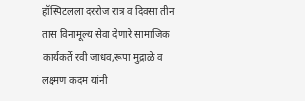हॉस्पिटलला दररोज रात्र व दिवसा तीन तास विनामूल्य सेवा देणारे सामाजिक कार्यकर्ते रवी जाधव,रूपा मुद्राळे व लक्ष्मण कदम यांनी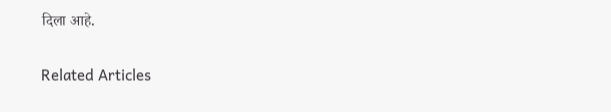दिला आहे.

Related Articles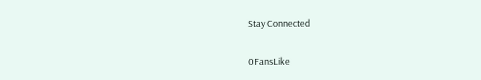Stay Connected

0FansLike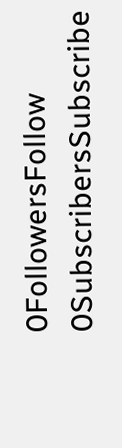0FollowersFollow
0SubscribersSubscribe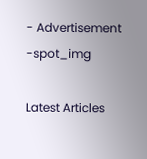- Advertisement -spot_img

Latest Articles